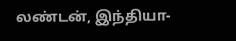லண்டன், இந்தியா-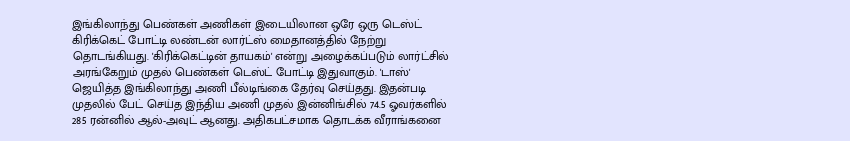இங்கிலாந்து பெண்கள் அணிகள் இடையிலான ஒரே ஒரு டெஸ்ட் கிரிக்கெட் போட்டி லண்டன் லார்ட்ஸ் மைதானத்தில் நேற்று தொடங்கியது. 'கிரிக்கெட்டின் தாயகம்' என்று அழைக்கப்படும் லார்ட்சில் அரங்கேறும் முதல் பெண்கள் டெஸ்ட் போட்டி இதுவாகும். 'டாஸ்' ஜெயித்த இங்கிலாந்து அணி பீல்டிங்கை தேர்வு செய்தது. இதன்படி முதலில் பேட் செய்த இந்திய அணி முதல் இன்னிங்சில் 74.5 ஓவர்களில் 285 ரன்னில் ஆல்-அவுட் ஆனது. அதிகபட்சமாக தொடக்க வீராங்கனை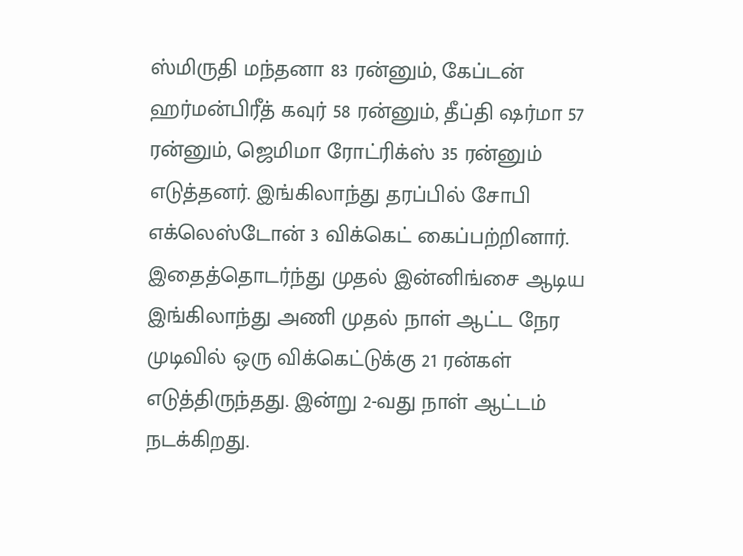ஸ்மிருதி மந்தனா 83 ரன்னும், கேப்டன் ஹர்மன்பிரீத் கவுர் 58 ரன்னும், தீப்தி ஷர்மா 57 ரன்னும், ஜெமிமா ரோட்ரிக்ஸ் 35 ரன்னும் எடுத்தனர். இங்கிலாந்து தரப்பில் சோபி எக்லெஸ்டோன் 3 விக்கெட் கைப்பற்றினார். இதைத்தொடர்ந்து முதல் இன்னிங்சை ஆடிய இங்கிலாந்து அணி முதல் நாள் ஆட்ட நேர முடிவில் ஒரு விக்கெட்டுக்கு 21 ரன்கள் எடுத்திருந்தது. இன்று 2-வது நாள் ஆட்டம் நடக்கிறது.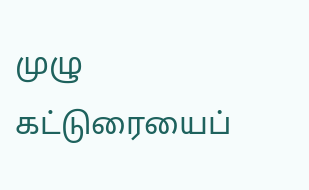முழு கட்டுரையைப்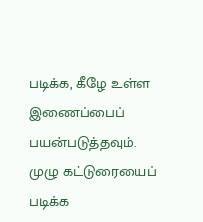படிக்க, கீழே உள்ள இணைப்பைப் பயன்படுத்தவும்.
முழு கட்டுரையைப் படிக்க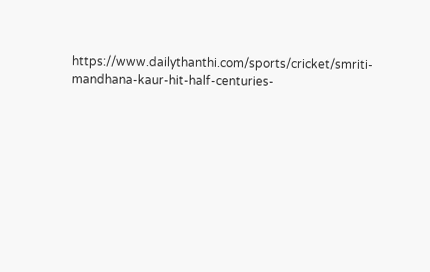https://www.dailythanthi.com/sports/cricket/smriti-mandhana-kaur-hit-half-centuries-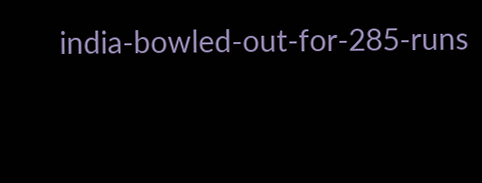india-bowled-out-for-285-runs